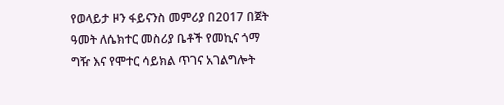የወላይታ ዞን ፋይናንስ መምሪያ በ2017 በጀት ዓመት ለሴክተር መስሪያ ቤቶች የመኪና ጎማ ግዥ እና የሞተር ሳይክል ጥገና አገልግሎት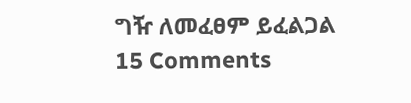ግዥ ለመፈፀም ይፈልጋል 15 Comments